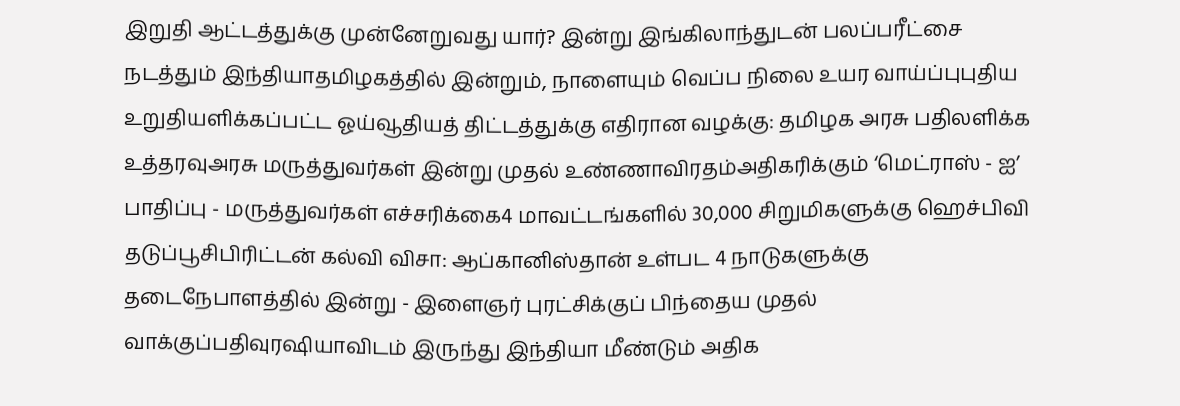இறுதி ஆட்டத்துக்கு முன்னேறுவது யார்? இன்று இங்கிலாந்துடன் பலப்பரீட்சை நடத்தும் இந்தியாதமிழகத்தில் இன்றும், நாளையும் வெப்ப நிலை உயர வாய்ப்புபுதிய உறுதியளிக்கப்பட்ட ஓய்வூதியத் திட்டத்துக்கு எதிரான வழக்கு: தமிழக அரசு பதிலளிக்க உத்தரவுஅரசு மருத்துவர்கள் இன்று முதல் உண்ணாவிரதம்அதிகரிக்கும் ‘மெட்ராஸ் - ஐ’ பாதிப்பு - மருத்துவர்கள் எச்சரிக்கை4 மாவட்டங்களில் 30,000 சிறுமிகளுக்கு ஹெச்பிவி தடுப்பூசிபிரிட்டன் கல்வி விசா: ஆப்கானிஸ்தான் உள்பட 4 நாடுகளுக்கு தடைநேபாளத்தில் இன்று - இளைஞர் புரட்சிக்குப் பிந்தைய முதல் வாக்குப்பதிவுரஷியாவிடம் இருந்து இந்தியா மீண்டும் அதிக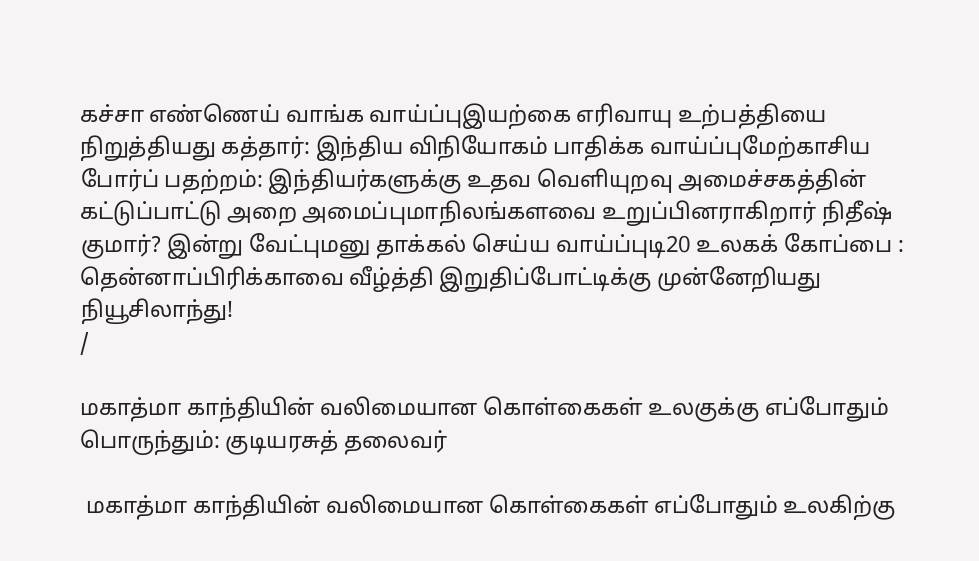கச்சா எண்ணெய் வாங்க வாய்ப்புஇயற்கை எரிவாயு உற்பத்தியை நிறுத்தியது கத்தார்: இந்திய விநியோகம் பாதிக்க வாய்ப்புமேற்காசிய போர்ப் பதற்றம்: இந்தியர்களுக்கு உதவ வெளியுறவு அமைச்சகத்தின் கட்டுப்பாட்டு அறை அமைப்புமாநிலங்களவை உறுப்பினராகிறார் நிதீஷ் குமார்? இன்று வேட்புமனு தாக்கல் செய்ய வாய்ப்புடி20 உலகக் கோப்பை : தென்னாப்பிரிக்காவை வீழ்த்தி இறுதிப்போட்டிக்கு முன்னேறியது நியூசிலாந்து!
/

மகாத்மா காந்தியின் வலிமையான கொள்கைகள் உலகுக்கு எப்போதும் பொருந்தும்: குடியரசுத் தலைவர்

 மகாத்மா காந்தியின் வலிமையான கொள்கைகள் எப்போதும் உலகிற்கு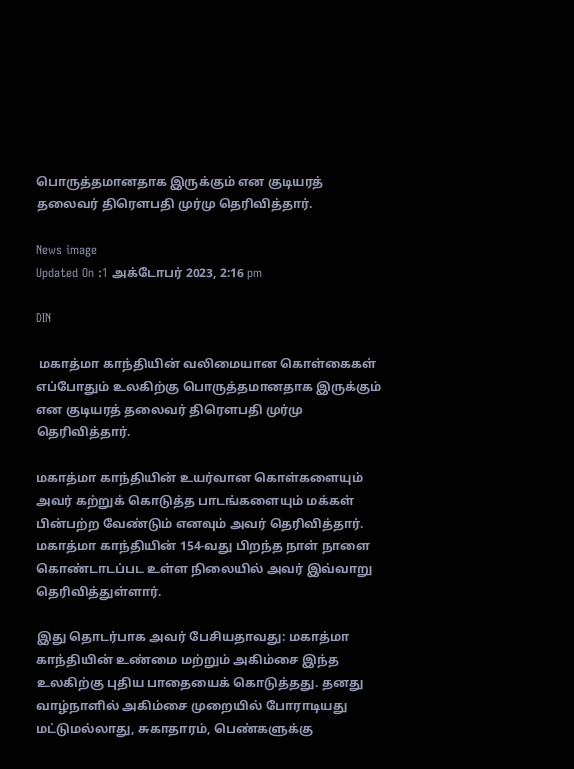பொருத்தமானதாக இருக்கும் என குடியரத் தலைவர் திரௌபதி முர்மு தெரிவித்தார்.

News image
Updated On :1 அக்டோபர் 2023, 2:16 pm

DIN

 மகாத்மா காந்தியின் வலிமையான கொள்கைகள் எப்போதும் உலகிற்கு பொருத்தமானதாக இருக்கும் என குடியரத் தலைவர் திரௌபதி முர்மு தெரிவித்தார்.

மகாத்மா காந்தியின் உயர்வான கொள்களையும் அவர் கற்றுக் கொடுத்த பாடங்களையும் மக்கள் பின்பற்ற வேண்டும் எனவும் அவர் தெரிவித்தார். மகாத்மா காந்தியின் 154-வது பிறந்த நாள் நாளை கொண்டாடப்பட உள்ள நிலையில் அவர் இவ்வாறு தெரிவித்துள்ளார்.

இது தொடர்பாக அவர் பேசியதாவது: மகாத்மா காந்தியின் உண்மை மற்றும் அகிம்சை இந்த உலகிற்கு புதிய பாதையைக் கொடுத்தது. தனது வாழ்நாளில் அகிம்சை முறையில் போராடியது மட்டுமல்லாது, சுகாதாரம், பெண்களுக்கு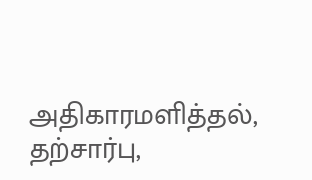அதிகாரமளித்தல், தற்சார்பு,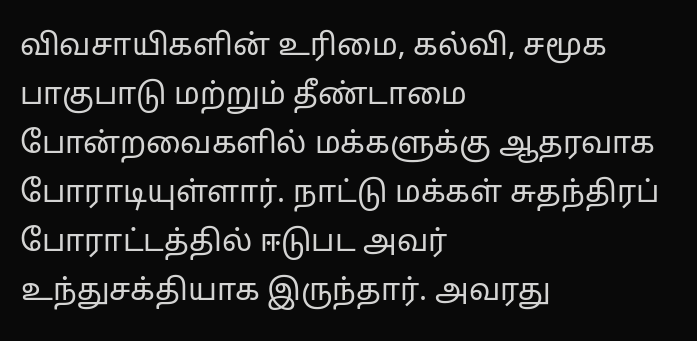விவசாயிகளின் உரிமை, கல்வி, சமூக பாகுபாடு மற்றும் தீண்டாமை போன்றவைகளில் மக்களுக்கு ஆதரவாக போராடியுள்ளார். நாட்டு மக்கள் சுதந்திரப் போராட்டத்தில் ஈடுபட அவர் உந்துசக்தியாக இருந்தார். அவரது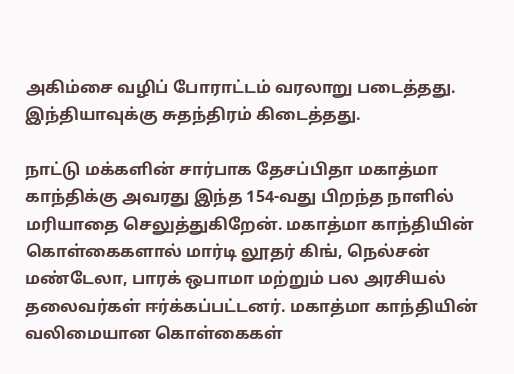அகிம்சை வழிப் போராட்டம் வரலாறு படைத்தது. இந்தியாவுக்கு சுதந்திரம் கிடைத்தது.

நாட்டு மக்களின் சார்பாக தேசப்பிதா மகாத்மா காந்திக்கு அவரது இந்த 154-வது பிறந்த நாளில் மரியாதை செலுத்துகிறேன். மகாத்மா காந்தியின் கொள்கைகளால் மார்டி லூதர் கிங், நெல்சன் மண்டேலா, பாரக் ஒபாமா மற்றும் பல அரசியல் தலைவர்கள் ஈர்க்கப்பட்டனர். மகாத்மா காந்தியின் வலிமையான கொள்கைகள்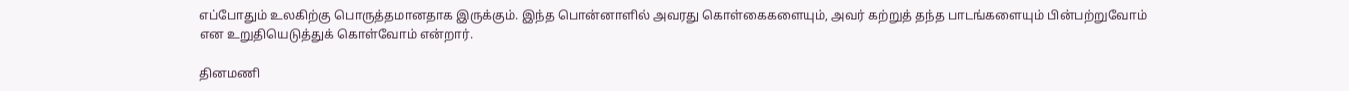எப்போதும் உலகிற்கு பொருத்தமானதாக இருக்கும். இந்த பொன்னாளில் அவரது கொள்கைகளையும், அவர் கற்றுத் தந்த பாடங்களையும் பின்பற்றுவோம் என உறுதியெடுத்துக் கொள்வோம் என்றார்.

தினமணி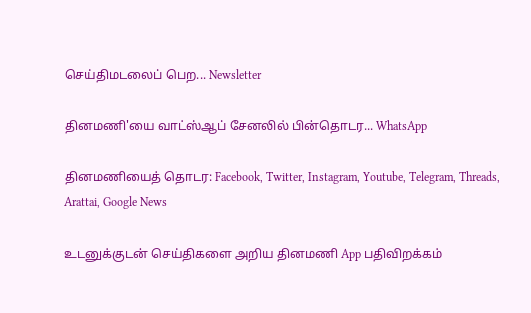செய்திமடலைப் பெற... Newsletter

தினமணி'யை வாட்ஸ்ஆப் சேனலில் பின்தொடர... WhatsApp

தினமணியைத் தொடர: Facebook, Twitter, Instagram, Youtube, Telegram, Threads, Arattai, Google News

உடனுக்குடன் செய்திகளை அறிய தினமணி App பதிவிறக்கம்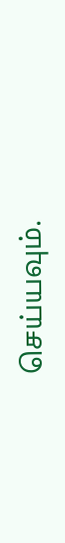செய்யவும்.